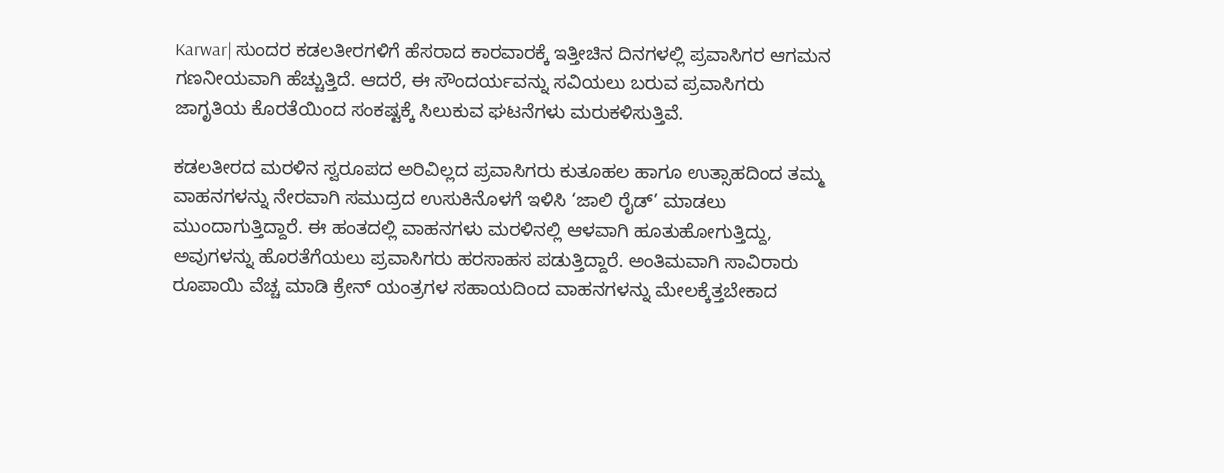Karwar| ಸುಂದರ ಕಡಲತೀರಗಳಿಗೆ ಹೆಸರಾದ ಕಾರವಾರಕ್ಕೆ ಇತ್ತೀಚಿನ ದಿನಗಳಲ್ಲಿ ಪ್ರವಾಸಿಗರ ಆಗಮನ ಗಣನೀಯವಾಗಿ ಹೆಚ್ಚುತ್ತಿದೆ. ಆದರೆ, ಈ ಸೌಂದರ್ಯವನ್ನು ಸವಿಯಲು ಬರುವ ಪ್ರವಾಸಿಗರು ಜಾಗೃತಿಯ ಕೊರತೆಯಿಂದ ಸಂಕಷ್ಟಕ್ಕೆ ಸಿಲುಕುವ ಘಟನೆಗಳು ಮರುಕಳಿಸುತ್ತಿವೆ.

ಕಡಲತೀರದ ಮರಳಿನ ಸ್ವರೂಪದ ಅರಿವಿಲ್ಲದ ಪ್ರವಾಸಿಗರು ಕುತೂಹಲ ಹಾಗೂ ಉತ್ಸಾಹದಿಂದ ತಮ್ಮ ವಾಹನಗಳನ್ನು ನೇರವಾಗಿ ಸಮುದ್ರದ ಉಸುಕಿನೊಳಗೆ ಇಳಿಸಿ ‘ಜಾಲಿ ರೈಡ್’ ಮಾಡಲು ಮುಂದಾಗುತ್ತಿದ್ದಾರೆ. ಈ ಹಂತದಲ್ಲಿ ವಾಹನಗಳು ಮರಳಿನಲ್ಲಿ ಆಳವಾಗಿ ಹೂತುಹೋಗುತ್ತಿದ್ದು, ಅವುಗಳನ್ನು ಹೊರತೆಗೆಯಲು ಪ್ರವಾಸಿಗರು ಹರಸಾಹಸ ಪಡುತ್ತಿದ್ದಾರೆ. ಅಂತಿಮವಾಗಿ ಸಾವಿರಾರು ರೂಪಾಯಿ ವೆಚ್ಚ ಮಾಡಿ ಕ್ರೇನ್ ಯಂತ್ರಗಳ ಸಹಾಯದಿಂದ ವಾಹನಗಳನ್ನು ಮೇಲಕ್ಕೆತ್ತಬೇಕಾದ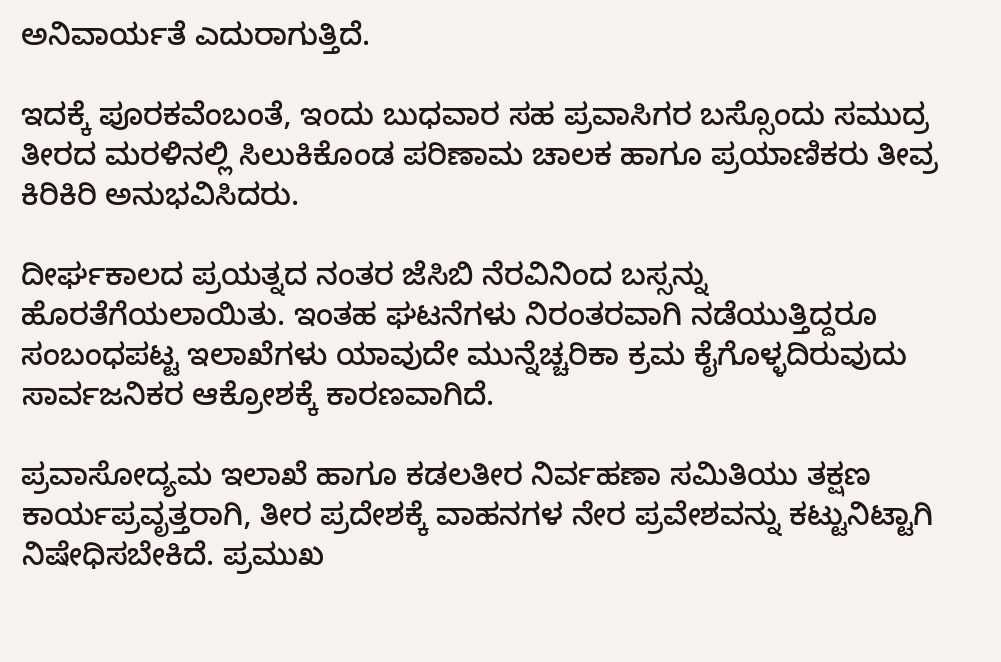ಅನಿವಾರ್ಯತೆ ಎದುರಾಗುತ್ತಿದೆ.

ಇದಕ್ಕೆ ಪೂರಕವೆಂಬಂತೆ, ಇಂದು ಬುಧವಾರ ಸಹ ಪ್ರವಾಸಿಗರ ಬಸ್ಸೊಂದು ಸಮುದ್ರ ತೀರದ ಮರಳಿನಲ್ಲಿ ಸಿಲುಕಿಕೊಂಡ ಪರಿಣಾಮ ಚಾಲಕ ಹಾಗೂ ಪ್ರಯಾಣಿಕರು ತೀವ್ರ ಕಿರಿಕಿರಿ ಅನುಭವಿಸಿದರು.

ದೀರ್ಘಕಾಲದ ಪ್ರಯತ್ನದ ನಂತರ ಜೆಸಿಬಿ ನೆರವಿನಿಂದ ಬಸ್ಸನ್ನು ಹೊರತೆಗೆಯಲಾಯಿತು. ಇಂತಹ ಘಟನೆಗಳು ನಿರಂತರವಾಗಿ ನಡೆಯುತ್ತಿದ್ದರೂ ಸಂಬಂಧಪಟ್ಟ ಇಲಾಖೆಗಳು ಯಾವುದೇ ಮುನ್ನೆಚ್ಚರಿಕಾ ಕ್ರಮ ಕೈಗೊಳ್ಳದಿರುವುದು ಸಾರ್ವಜನಿಕರ ಆಕ್ರೋಶಕ್ಕೆ ಕಾರಣವಾಗಿದೆ.

ಪ್ರವಾಸೋದ್ಯಮ ಇಲಾಖೆ ಹಾಗೂ ಕಡಲತೀರ ನಿರ್ವಹಣಾ ಸಮಿತಿಯು ತಕ್ಷಣ ಕಾರ್ಯಪ್ರವೃತ್ತರಾಗಿ, ತೀರ ಪ್ರದೇಶಕ್ಕೆ ವಾಹನಗಳ ನೇರ ಪ್ರವೇಶವನ್ನು ಕಟ್ಟುನಿಟ್ಟಾಗಿ ನಿಷೇಧಿಸಬೇಕಿದೆ. ಪ್ರಮುಖ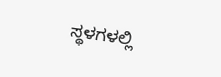ಸ್ಥಳಗಳಲ್ಲಿ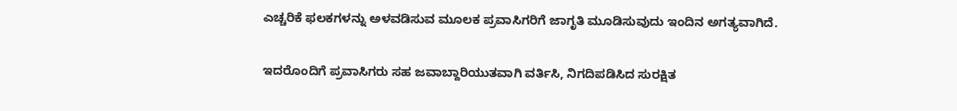ಎಚ್ಚರಿಕೆ ಫಲಕಗಳನ್ನು ಅಳವಡಿಸುವ ಮೂಲಕ ಪ್ರವಾಸಿಗರಿಗೆ ಜಾಗೃತಿ ಮೂಡಿಸುವುದು ಇಂದಿನ ಅಗತ್ಯವಾಗಿದೆ.

ಇದರೊಂದಿಗೆ ಪ್ರವಾಸಿಗರು ಸಹ ಜವಾಬ್ದಾರಿಯುತವಾಗಿ ವರ್ತಿಸಿ, ನಿಗದಿಪಡಿಸಿದ ಸುರಕ್ಷಿತ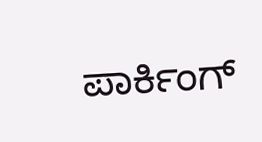ಪಾರ್ಕಿಂಗ್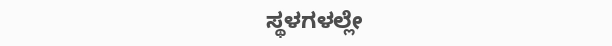ಸ್ಥಳಗಳಲ್ಲೇ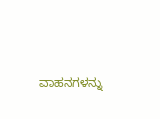ವಾಹನಗಳನ್ನು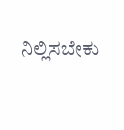ನಿಲ್ಲಿಸಬೇಕು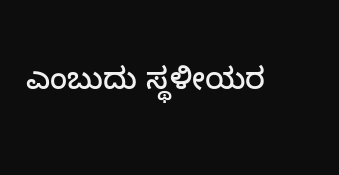ಎಂಬುದು ಸ್ಥಳೀಯರ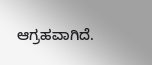ಆಗ್ರಹವಾಗಿದೆ.